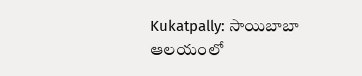Kukatpally: సాయిబాబా ఆలయంలో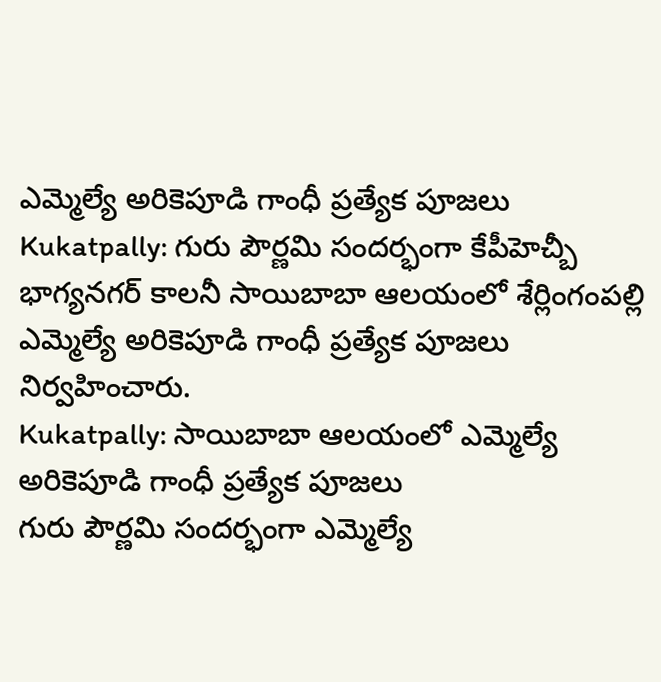ఎమ్మెల్యే అరికెపూడి గాంధీ ప్రత్యేక పూజలు
Kukatpally: గురు పౌర్ణమి సందర్భంగా కేపీహెచ్బీ భాగ్యనగర్ కాలనీ సాయిబాబా ఆలయంలో శేర్లింగంపల్లి ఎమ్మెల్యే అరికెపూడి గాంధీ ప్రత్యేక పూజలు నిర్వహించారు.
Kukatpally: సాయిబాబా ఆలయంలో ఎమ్మెల్యే అరికెపూడి గాంధీ ప్రత్యేక పూజలు
గురు పౌర్ణమి సందర్భంగా ఎమ్మెల్యే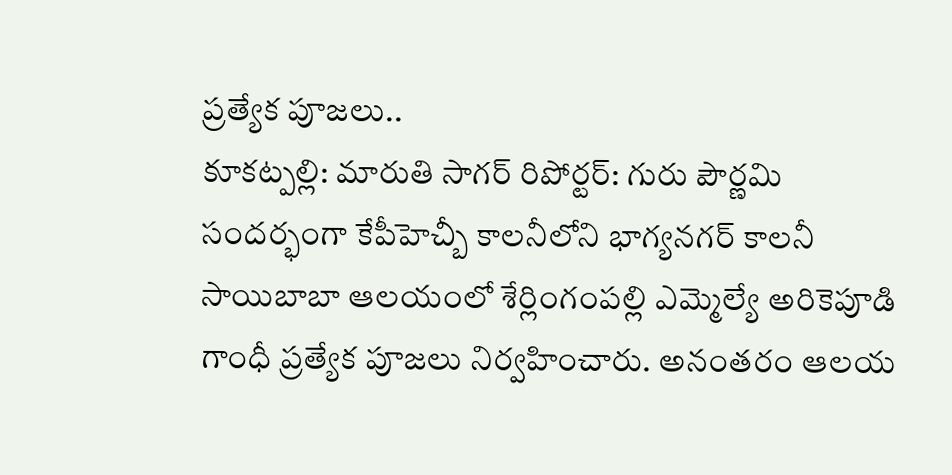ప్రత్యేక పూజలు..
కూకట్పల్లి: మారుతి సాగర్ రిపోర్టర్: గురు పౌర్ణమి సందర్భంగా కేపీహెచ్బీ కాలనీలోని భాగ్యనగర్ కాలనీ సాయిబాబా ఆలయంలో శేర్లింగంపల్లి ఎమ్మెల్యే అరికెపూడి గాంధీ ప్రత్యేక పూజలు నిర్వహించారు. అనంతరం ఆలయ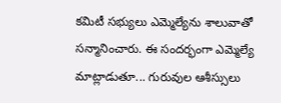కమిటీ సభ్యులు ఎమ్మెల్యేను శాలువాతో సన్మానించారు. ఈ సందర్భంగా ఎమ్మెల్యే మాట్లాడుతూ... గురువుల ఆశీస్సులు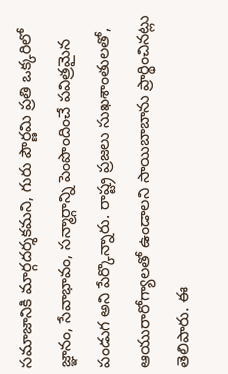సమాజానికి మార్గదర్శకమని, గురు పౌర్ణమి ప్రతి ఒక్కరిలో జ్ఞానం, సేవాభావం, సన్మార్గాన్ని పెంపొందించే పవిత్రమైన పండుగ అని పేర్కొన్నారు. రాష్ట్ర ప్రజలు సుఖశాంతులతో, ఆయురారోగ్యాలతో ఉండాలని సాయిబాబాను ప్రార్థించినట్లు తెలిపారు. ఈ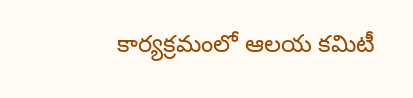కార్యక్రమంలో ఆలయ కమిటీ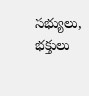సభ్యులు, భక్తులు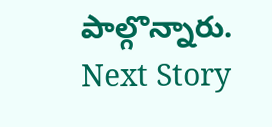పాల్గొన్నారు.
Next Story